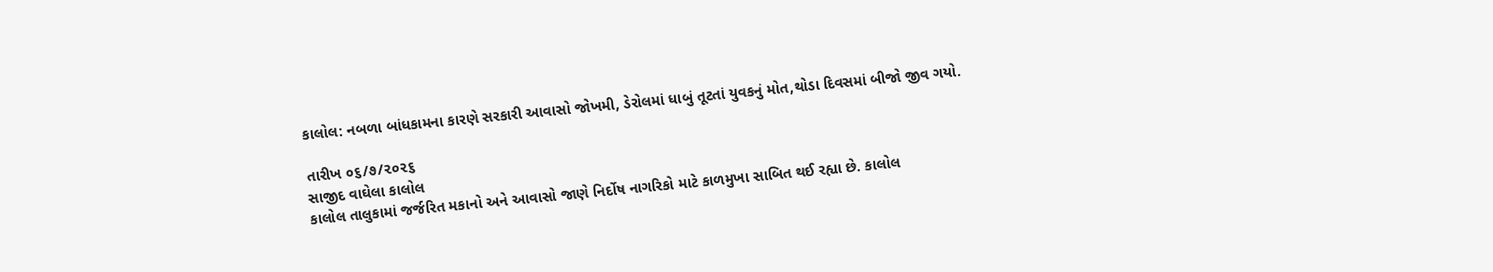કાલોલ: નબળા બાંધકામના કારણે સરકારી આવાસો જોખમી, ડેરોલમાં ધાબું તૂટતાં યુવકનું મોત,થોડા દિવસમાં બીજો જીવ ગયો.

તારીખ ૦૬/૭/૨૦૨૬
સાજીદ વાઘેલા કાલોલ
કાલોલ તાલુકામાં જર્જરિત મકાનો અને આવાસો જાણે નિર્દોષ નાગરિકો માટે કાળમુખા સાબિત થઈ રહ્યા છે. કાલોલ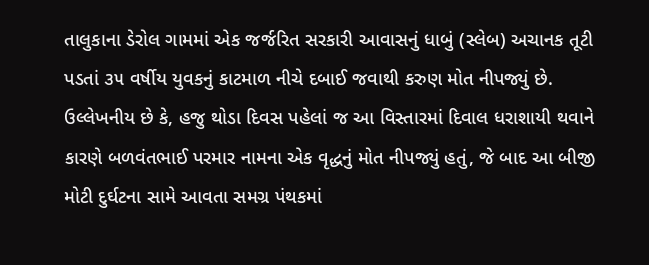તાલુકાના ડેરોલ ગામમાં એક જર્જરિત સરકારી આવાસનું ધાબું (સ્લેબ) અચાનક તૂટી પડતાં ૩૫ વર્ષીય યુવકનું કાટમાળ નીચે દબાઈ જવાથી કરુણ મોત નીપજ્યું છે. ઉલ્લેખનીય છે કે, હજુ થોડા દિવસ પહેલાં જ આ વિસ્તારમાં દિવાલ ધરાશાયી થવાને કારણે બળવંતભાઈ પરમાર નામના એક વૃદ્ધનું મોત નીપજ્યું હતું, જે બાદ આ બીજી મોટી દુર્ઘટના સામે આવતા સમગ્ર પંથકમાં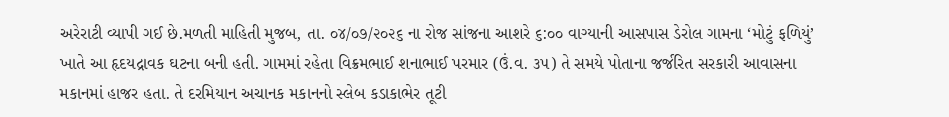અરેરાટી વ્યાપી ગઈ છે.મળતી માહિતી મુજબ, તા. ૦૪/૦૭/૨૦૨૬ ના રોજ સાંજના આશરે ૬:૦૦ વાગ્યાની આસપાસ ડેરોલ ગામના ‘મોટું ફળિયું’ ખાતે આ હૃદયદ્રાવક ઘટના બની હતી. ગામમાં રહેતા વિક્રમભાઈ શનાભાઈ પરમાર (ઉં.વ. ૩૫) તે સમયે પોતાના જર્જરિત સરકારી આવાસના મકાનમાં હાજર હતા. તે દરમિયાન અચાનક મકાનનો સ્લેબ કડાકાભેર તૂટી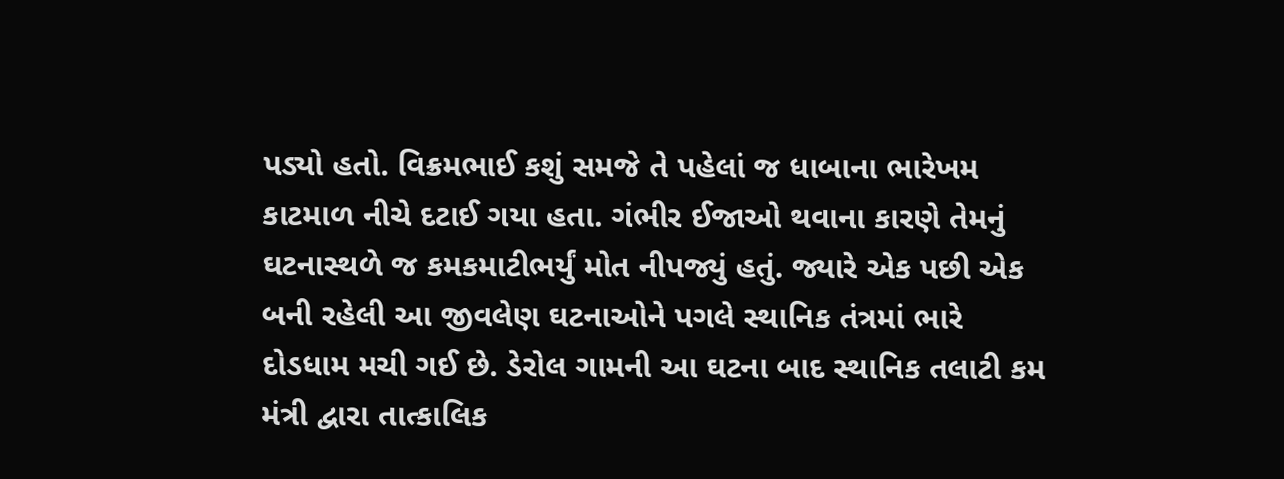પડ્યો હતો. વિક્રમભાઈ કશું સમજે તે પહેલાં જ ધાબાના ભારેખમ કાટમાળ નીચે દટાઈ ગયા હતા. ગંભીર ઈજાઓ થવાના કારણે તેમનું ઘટનાસ્થળે જ કમકમાટીભર્યું મોત નીપજ્યું હતું. જ્યારે એક પછી એક બની રહેલી આ જીવલેણ ઘટનાઓને પગલે સ્થાનિક તંત્રમાં ભારે દોડધામ મચી ગઈ છે. ડેરોલ ગામની આ ઘટના બાદ સ્થાનિક તલાટી કમ મંત્રી દ્વારા તાત્કાલિક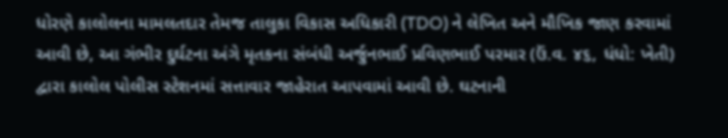ધોરણે કાલોલના મામલતદાર તેમજ તાલુકા વિકાસ અધિકારી (TDO) ને લેખિત અને મૌખિક જાણ કરવામાં આવી છે, આ ગંભીર દુર્ઘટના અંગે મૃતકના સંબંધી અર્જુનભાઈ પ્રવિણભાઈ પરમાર (ઉં.વ. ૪૬, ધંધો: ખેતી) દ્વારા કાલોલ પોલીસ સ્ટેશનમાં સત્તાવાર જાહેરાત આપવામાં આવી છે. ઘટનાની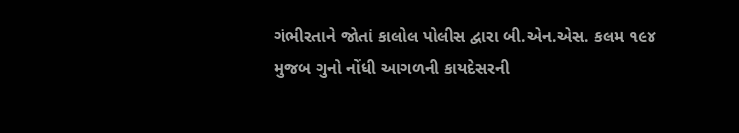ગંભીરતાને જોતાં કાલોલ પોલીસ દ્વારા બી.એન.એસ. કલમ ૧૯૪ મુજબ ગુનો નોંધી આગળની કાયદેસરની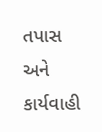તપાસ અને કાર્યવાહી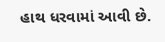હાથ ધરવામાં આવી છે.